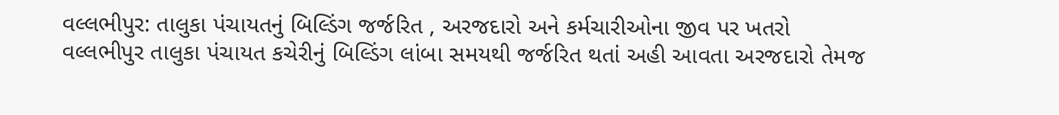વલ્લભીપુર: તાલુકા પંચાયતનું બિલ્ડિંગ જર્જરિત , અરજદારો અને કર્મચારીઓના જીવ પર ખતરો
વલ્લભીપુર તાલુકા પંચાયત કચેરીનું બિલ્ડિંગ લાંબા સમયથી જર્જરિત થતાં અહી આવતા અરજદારો તેમજ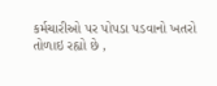કર્મચારીઓ પર પોપડા પડવાનો ખતરો તોળાઇ રહ્યો છે ,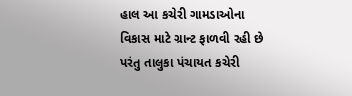હાલ આ કચેરી ગામડાઓના વિકાસ માટે ગ્રાન્ટ ફાળવી રહી છે પરંતુ તાલુકા પંચાયત કચેરી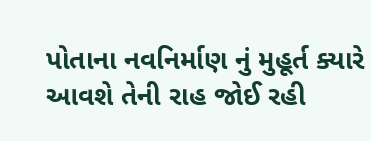પોતાના નવનિર્માણ નું મુહૂર્ત ક્યારે આવશે તેની રાહ જોઈ રહી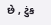છે , ટુંક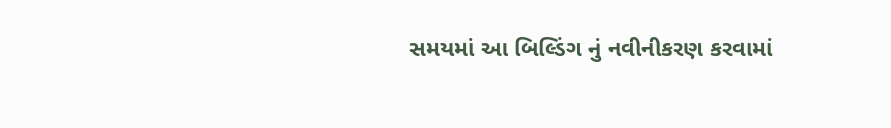સમયમાં આ બિલ્ડિંગ નું નવીનીકરણ કરવામાં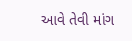આવે તેવી માંગ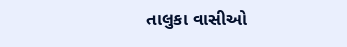તાલુકા વાસીઓ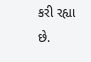કરી રહ્યા છે.